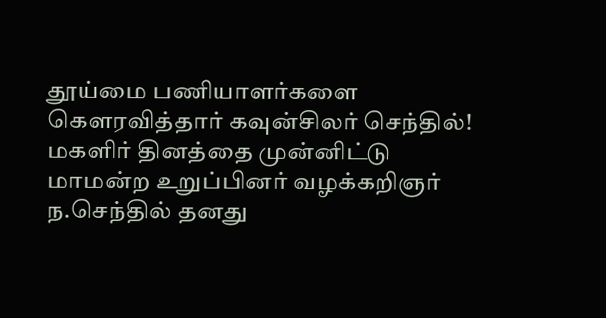தூய்மை பணியாளர்களை கௌரவித்தார் கவுன்சிலர் செந்தில்!
மகளிர் தினத்தை முன்னிட்டு மாமன்ற உறுப்பினர் வழக்கறிஞர் ந.செந்தில் தனது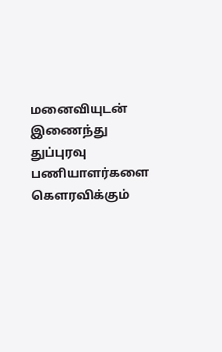மனைவியுடன் இணைந்து துப்புரவு பணியாளர்களை கௌரவிக்கும்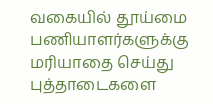வகையில் தூய்மை பணியாளர்களுக்கு மரியாதை செய்து புத்தாடைகளை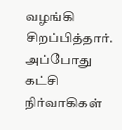வழங்கி சிறப்பித்தார். அப்போது கட்சி நிர்வாகிகள்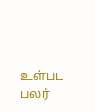உள்பட பலர்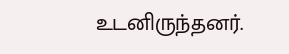உடனிருந்தனர்.